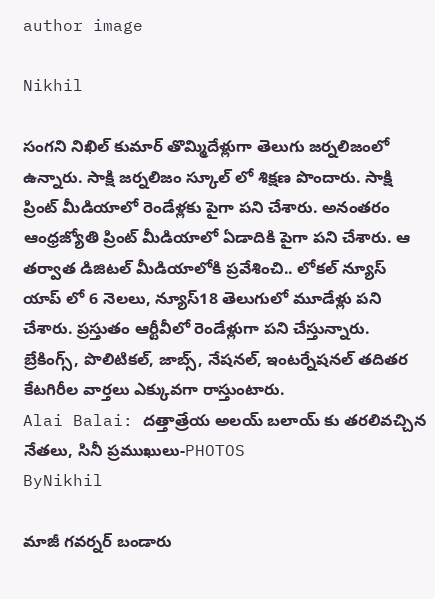author image

Nikhil

సంగని నిఖిల్ కుమార్ తొమ్మిదేళ్లుగా తెలుగు జర్నలిజంలో ఉన్నారు. సాక్షి జర్నలిజం స్కూల్ లో శిక్షణ పొందారు. సాక్షి ప్రింట్ మీడియాలో రెండేళ్లకు పైగా పని చేశారు. అనంతరం ఆంధ్రజ్యోతి ప్రింట్ మీడియాలో ఏడాదికి పైగా పని చేశారు. ఆ తర్వాత డిజిటల్ మీడియాలోకి ప్రవేశించి.. లోకల్ న్యూస్ యాప్ లో 6 నెలలు, న్యూస్18 తెలుగులో మూడేళ్లు పని చేశారు. ప్రస్తుతం ఆర్టీవీలో రెండేళ్లుగా పని చేస్తున్నారు. బ్రేకింగ్స్, పొలిటికల్, జాబ్స్, నేషనల్, ఇంటర్నేషనల్ తదితర కేటగిరీల వార్తలు ఎక్కువగా రాస్తుంటారు.
Alai Balai: దత్తాత్రేయ అలయ్ బలాయ్ కు తరలివచ్చిన నేతలు, సినీ ప్రముఖులు-PHOTOS
ByNikhil

మాజీ గవర్నర్ బండారు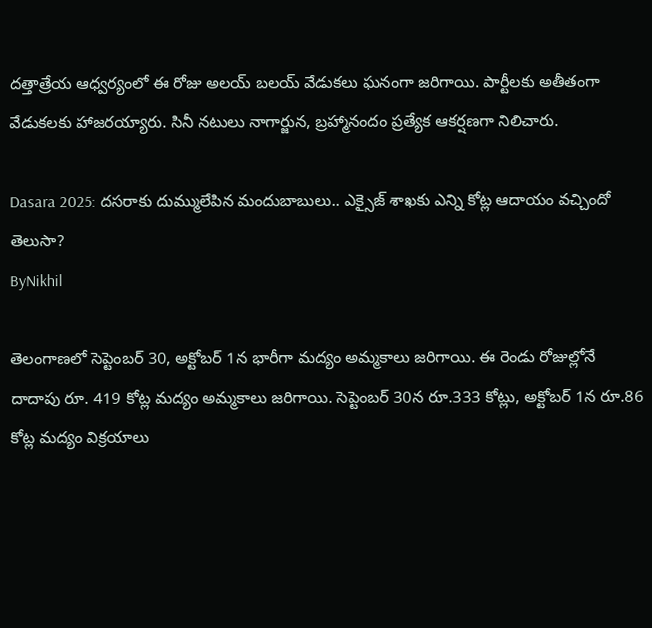దత్తాత్రేయ ఆధ్వర్యంలో ఈ రోజు అలయ్ బలయ్ వేడుకలు ఘనంగా జరిగాయి. పార్టీలకు అతీతంగా వేడుకలకు హాజరయ్యారు. సినీ నటులు నాగార్జున, బ్రహ్మానందం ప్రత్యేక ఆకర్షణగా నిలిచారు.

Dasara 2025: దసరాకు దుమ్ములేపిన మందుబాబులు.. ఎక్సైజ్ శాఖకు ఎన్ని కోట్ల ఆదాయం వచ్చిందో తెలుసా?
ByNikhil

తెలంగాణలో సెప్టెంబర్ 30, అక్టోబర్ 1న భారీగా మద్యం అమ్మకాలు జరిగాయి. ఈ రెండు రోజుల్లోనే దాదాపు రూ. 419 కోట్ల మద్యం అమ్మకాలు జరిగాయి. సెప్టెంబర్ 30న రూ.333 కోట్లు, అక్టోబర్ 1న రూ.86 కోట్ల మద్యం విక్రయాలు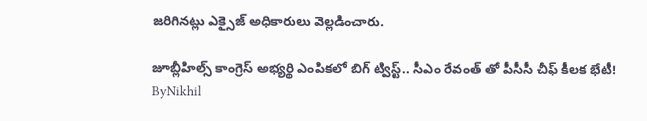జరిగినట్లు ఎక్సైజ్ అధికారులు వెల్లడించారు.

జూబ్లీహిల్స్ కాంగ్రెస్ అభ్యర్థి ఎంపికలో బిగ్ ట్విస్ట్.. సీఎం రేవంత్ తో పీసీసీ చీఫ్ కీలక భేటీ!
ByNikhil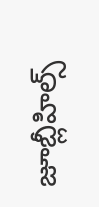జూబ్లీహిల్స్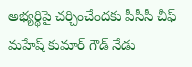అభ్యర్థిపై చర్చించేందకు పీసీసీ చీఫ్ మహేష్ కుమార్ గౌడ్ నేడు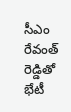సీఎం రేవంత్ రెడ్డితో భేటీ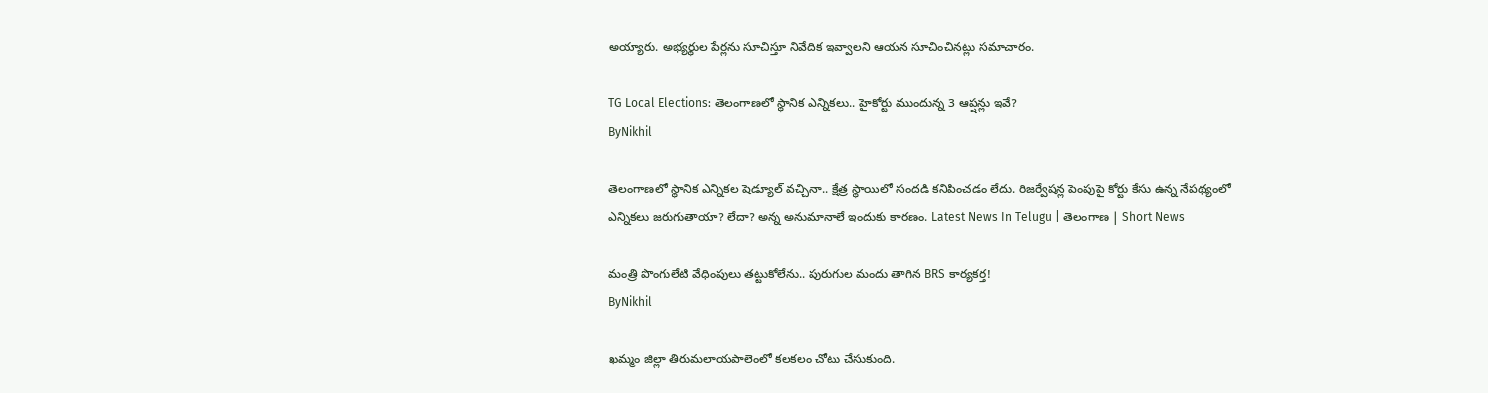అయ్యారు. అభ్యర్థుల పేర్లను సూచిస్తూ నివేదిక ఇవ్వాలని ఆయన సూచించినట్లు సమాచారం.

TG Local Elections: తెలంగాణలో స్థానిక ఎన్నికలు.. హైకోర్టు ముందున్న 3 ఆప్షన్లు ఇవే?
ByNikhil

తెలంగాణలో స్థానిక ఎన్నికల షెడ్యూల్ వచ్చినా.. క్షేత్ర స్థాయిలో సందడి కనిపించడం లేదు. రిజర్వేషన్ల పెంపుపై కోర్టు కేసు ఉన్న నేపథ్యంలో ఎన్నికలు జరుగుతాయా? లేదా? అన్న అనుమానాలే ఇందుకు కారణం. Latest News In Telugu | తెలంగాణ | Short News

మంత్రి పొంగులేటి వేధింపులు తట్టుకోలేను.. పురుగుల మందు తాగిన BRS కార్యకర్త!
ByNikhil

ఖమ్మం జిల్లా తిరుమలాయపాలెంలో కలకలం చోటు చేసుకుంది.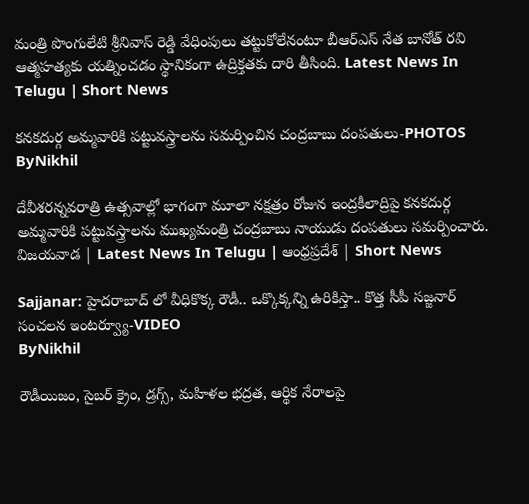మంత్రి పొంగులేటి శ్రీనివాస్ రెడ్డి వేధింపులు తట్టుకోలేనంటూ బీఆర్ఎస్ నేత బానోత్ రవి ఆత్మహత్యకు యత్నించడం స్థానికంగా ఉద్రిక్తతకు దారి తీసింది. Latest News In Telugu | Short News

కనకదుర్గ అమ్మవారికి పట్టువస్త్రాలను సమర్పించిన చంద్రబాబు దంపతులు-PHOTOS
ByNikhil

దేవీశరన్నవరాత్రి ఉత్సవాల్లో భాగంగా మూలా నక్షత్రం రోజున ఇంద్రకీలాద్రిపై కనకదుర్గ అమ్మవారికి పట్టువస్త్రాలను ముఖ్యమంత్రి చంద్రబాబు నాయుడు దంపతులు సమర్పించారు. విజయవాడ | Latest News In Telugu | ఆంధ్రప్రదేశ్ | Short News

Sajjanar: హైదరాబాద్ లో వీధికొక్క రౌడీ.. ఒక్కొక్కన్ని ఉరికిస్తా.. కొత్త సీపీ సజ్జనార్ సంచలన ఇంటర్వ్యూ-VIDEO
ByNikhil

రౌడీయిజం, సైబర్ క్రైం, డ్రగ్స్, మహిళల భద్రత, ఆర్థిక నేరాలపై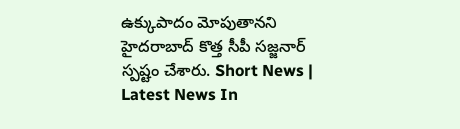ఉక్కుపాదం మోపుతానని హైదరాబాద్ కొత్త సీపీ సజ్జనార్ స్పష్టం చేశారు. Short News | Latest News In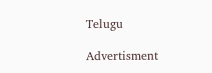Telugu

Advertisment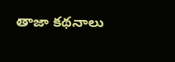తాజా కథనాలు